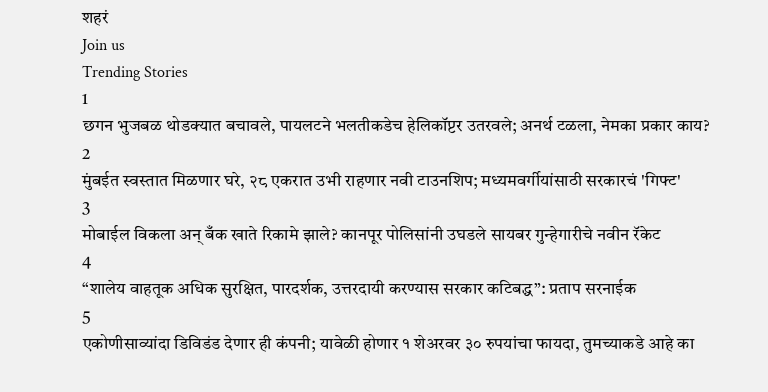शहरं
Join us
Trending Stories
1
छगन भुजबळ थोडक्यात बचावले, पायलटने भलतीकडेच हेलिकॉप्टर उतरवले; अनर्थ टळला, नेमका प्रकार काय?
2
मुंबईत स्वस्तात मिळणार घरे, २८ एकरात उभी राहणार नवी टाउनशिप; मध्यमवर्गीयांसाठी सरकारचं 'गिफ्ट'
3
मोबाईल विकला अन् बँक खाते रिकामे झाले? कानपूर पोलिसांनी उघडले सायबर गुन्हेगारीचे नवीन रॅकेट
4
“शालेय वाहतूक अधिक सुरक्षित, पारदर्शक, उत्तरदायी करण्यास सरकार कटिबद्ध”: प्रताप सरनाईक
5
एकोणीसाव्यांदा डिविडंड देणार ही कंपनी; यावेळी होणार १ शेअरवर ३० रुपयांचा फायदा, तुमच्याकडे आहे का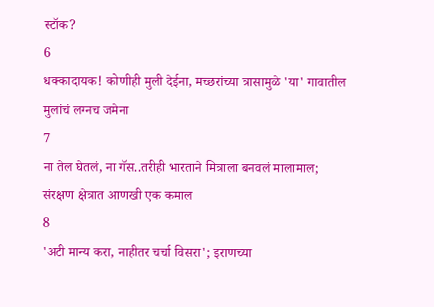स्टॉक?
6
धक्कादायक! कोणीही मुली देईना, मच्छरांच्या त्रासामुळे 'या' गावातील मुलांचं लग्नच जमेना
7
ना तेल घेतलं, ना गॅस..तरीही भारताने मित्राला बनवलं मालामाल; संरक्षण क्षेत्रात आणखी एक कमाल
8
'अटी मान्य करा, नाहीतर चर्चा विसरा'; इराणच्या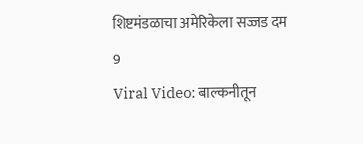शिष्टमंडळाचा अमेरिकेला सज्जड दम
9
Viral Video: बाल्कनीतून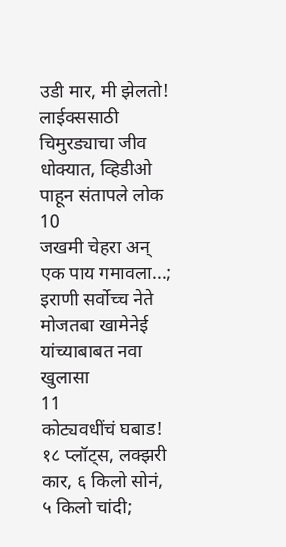उडी मार, मी झेलतो! लाईक्ससाठी चिमुरड्याचा जीव धोक्यात, व्हिडीओ पाहून संतापले लोक
10
जखमी चेहरा अन् एक पाय गमावला...; इराणी सर्वोच्च नेते मोजतबा खामेनेई यांच्याबाबत नवा खुलासा
11
कोट्यवधींचं घबाड! १८ प्लॉट्स, लक्झरी कार, ६ किलो सोनं, ५ किलो चांदी;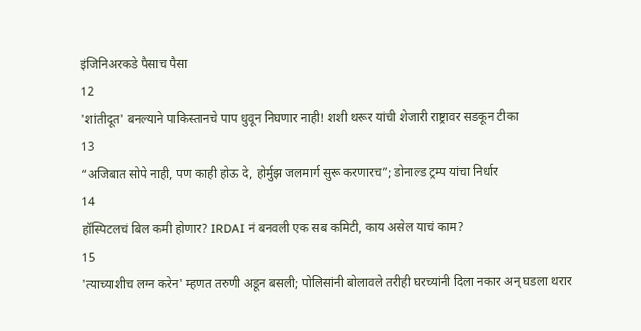इंजिनिअरकडे पैसाच पैसा
12
'शांतीदूत' बनल्याने पाकिस्तानचे पाप धुवून निघणार नाही! शशी थरूर यांची शेजारी राष्ट्रावर सडकून टीका
13
“अजिबात सोपे नाही, पण काही होऊ दे, होर्मुझ जलमार्ग सुरू करणारच”; डोनाल्ड ट्रम्प यांचा निर्धार
14
हॉस्पिटलचं बिल कमी होणार? IRDAI नं बनवली एक सब कमिटी, काय असेल याचं काम?
15
'त्याच्याशीच लग्न करेन' म्हणत तरुणी अडून बसली; पोलिसांनी बोलावले तरीही घरच्यांनी दिला नकार अन् घडला थरार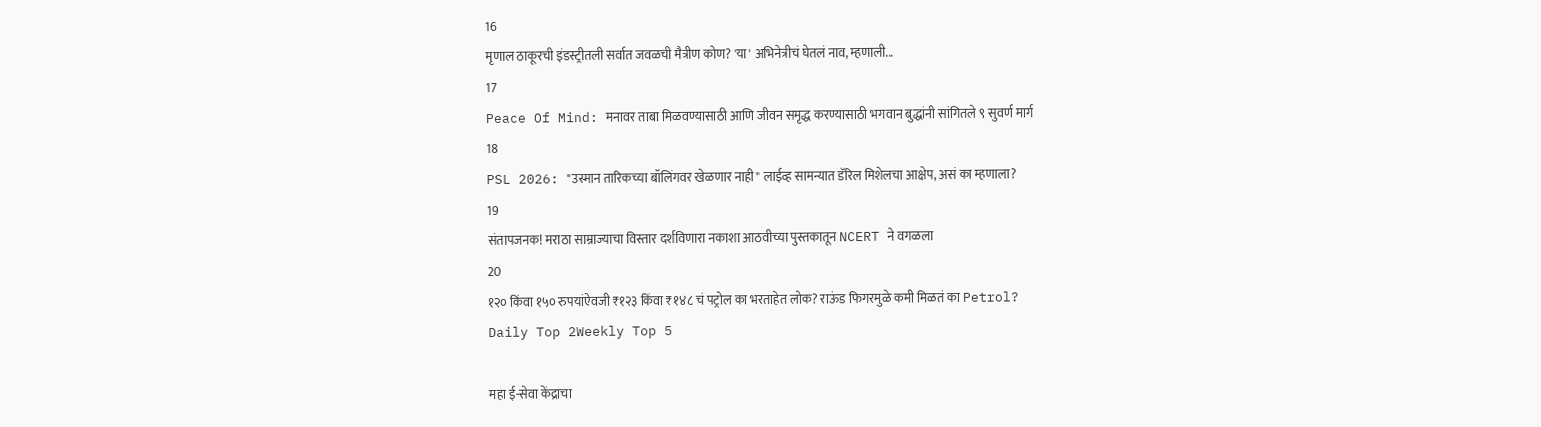16
मृणाल ठाकूरची इंडस्ट्रीतली सर्वात जवळची मैत्रीण कोण? 'या' अभिनेत्रीचं घेतलं नाव, म्हणाली...
17
Peace Of Mind: मनावर ताबा मिळवण्यासाठी आणि जीवन समृद्ध करण्यासाठी भगवान बुद्धांनी सांगितले ९ सुवर्ण मार्ग
18
PSL 2026: "उस्मान तारिकच्या बॉलिंगवर खेळणार नाही" लाईव्ह सामन्यात डॅरिल मिशेलचा आक्षेप, असं का म्हणाला?
19
संतापजनक! मराठा साम्राज्याचा विस्तार दर्शविणारा नकाशा आठवीच्या पुस्तकातून NCERT ने वगळला
20
१२० किंवा १५० रुपयांऐवजी ₹१२३ किंवा ₹१४८ चं पट्रोल का भरताहेत लोक? राऊंड फिगरमुळे कमी मिळतं का Petrol?
Daily Top 2Weekly Top 5

महा ई-सेवा केंद्राचा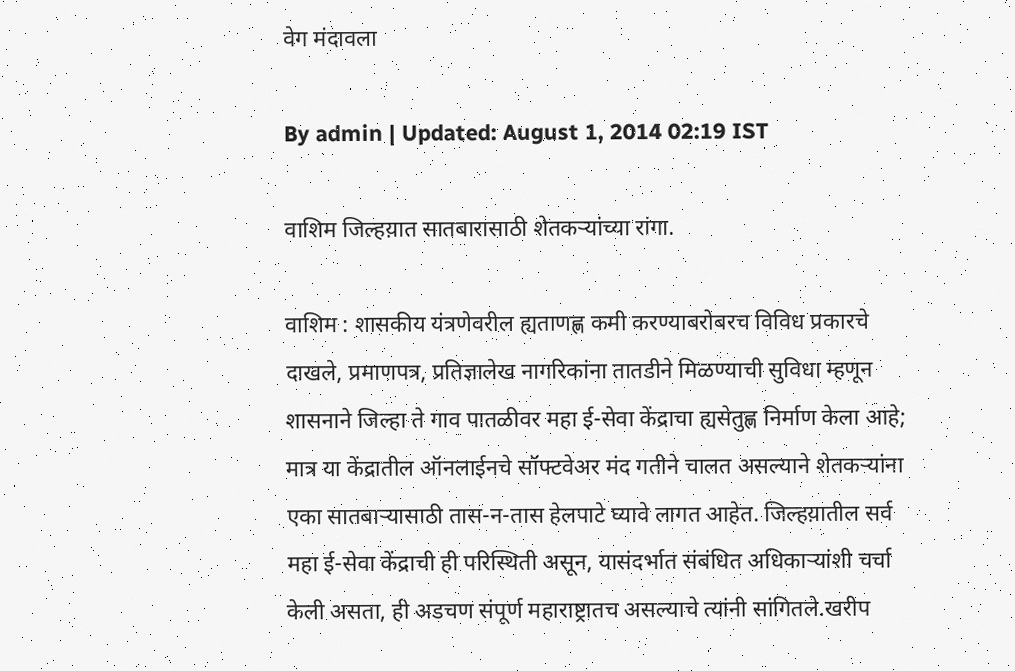वेग मंदावला

By admin | Updated: August 1, 2014 02:19 IST

वाशिम जिल्हय़ात सातबारासाठी शेतकर्‍यांच्या रांगा.

वाशिम : शासकीय यंत्रणेवरील ह्यताणह्ण कमी करण्याबरोबरच विविध प्रकारचे दाखले, प्रमाणपत्र, प्रतिज्ञालेख नागरिकांना तातडीने मिळण्याची सुविधा म्हणून शासनाने जिल्हा ते गाव पातळीवर महा ई-सेवा केंद्राचा ह्यसेतुह्ण निर्माण केला आहे; मात्र या केंद्रातील ऑनलाईनचे सॉफ्टवेअर मंद गतीने चालत असल्याने शेतकर्‍यांना एका सातबार्‍यासाठी तास-न-तास हेलपाटे घ्यावे लागत आहेत. जिल्हय़ातील सर्व महा ई-सेवा केंद्राची ही परिस्थिती असून, यासंदर्भात संबंधित अधिकार्‍यांशी चर्चा केली असता, ही अडचण संपूर्ण महाराष्ट्रातच असल्याचे त्यांनी सांगितले.खरीप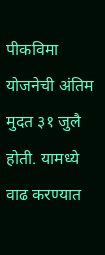पीकविमा योजनेची अंतिम मुदत ३१ जुलै होती. यामध्ये वाढ करण्यात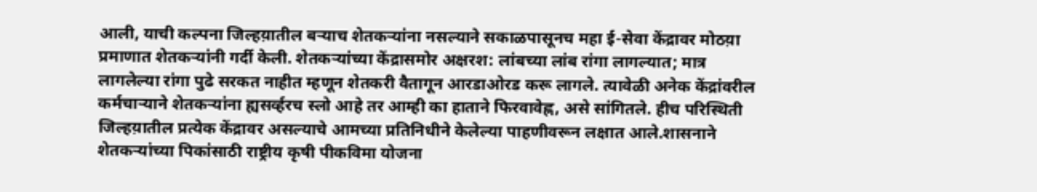आली, याची कल्पना जिल्हय़ातील बर्‍याच शेतकर्‍यांना नसल्याने सकाळपासूनच महा ई-सेवा केंद्रावर मोठय़ा प्रमाणात शेतकर्‍यांनी गर्दी केली. शेतकर्‍यांच्या केंद्रासमोर अक्षरश: लांबच्या लांब रांगा लागल्यात; मात्र लागलेल्या रांगा पुढे सरकत नाहीत म्हणून शेतकरी वैतागून आरडाओरड करू लागले. त्यावेळी अनेक केंद्रांवरील कर्मचार्‍याने शेतकर्‍यांना ह्यसर्व्हरच स्लो आहे तर आम्ही का हाताने फिरवावेह्ण, असे सांगितले. हीच परिस्थिती जिल्हय़ातील प्रत्येक केंद्रावर असल्याचे आमच्या प्रतिनिधीने केलेल्या पाहणीवरून लक्षात आले.शासनाने शेतकर्‍यांच्या पिकांसाठी राष्ट्रीय कृषी पीकविमा योजना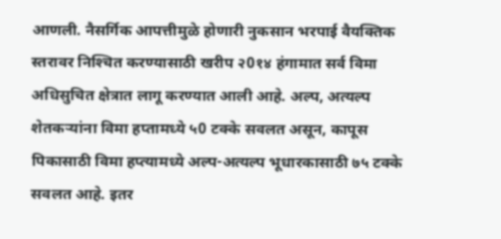आणली. नैसर्गिक आपत्तीमुळे होणारी नुकसान भरपाई वैयक्तिक स्तरावर निश्‍चित करण्यासाठी खरीप २0१४ हंगामात सर्व विमा अधिसुचित क्षेत्रात लागू करण्यात आली आहे. अल्प, अत्यल्प शेतकर्‍यांना विमा हप्तामध्ये ५0 टक्के सवलत असून, कापूस पिकासाठी विमा हप्त्यामध्ये अल्प-अत्यल्प भूधारकासाठी ७५ टक्के सवलत आहे. इतर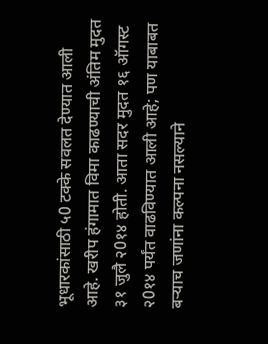भूधारकांसाठी ५0 टक्के सवलत देण्यात आली आहे. खरीप हंगामात विमा काढण्याची अंतिम मुदत ३१ जुलै २0१४ होती. आता सदर मुदत १६ ऑगस्ट २0१४ पर्यंत वाढविण्यात आली आहे; पण याबाबत बर्‍याच जणांना कल्पना नसल्याने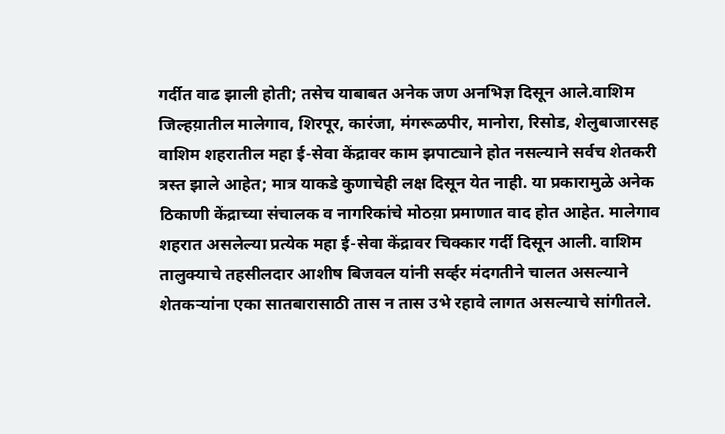गर्दीत वाढ झाली होती; तसेच याबाबत अनेक जण अनभिज्ञ दिसून आले.वाशिम जिल्हय़ातील मालेगाव, शिरपूर, कारंजा, मंगरूळपीर, मानोरा, रिसोड, शेलुबाजारसह वाशिम शहरातील महा ई-सेवा केंद्रावर काम झपाट्याने होत नसल्याने सर्वच शेतकरी त्रस्त झाले आहेत; मात्र याकडे कुणाचेही लक्ष दिसून येत नाही. या प्रकारामुळे अनेक ठिकाणी केंद्राच्या संचालक व नागरिकांचे मोठय़ा प्रमाणात वाद होत आहेत. मालेगाव शहरात असलेल्या प्रत्येक महा ई-सेवा केंद्रावर चिक्कार गर्दी दिसून आली. वाशिम तालुक्याचे तहसीलदार आशीष बिजवल यांनी सर्व्हर मंदगतीने चालत असल्याने शेतकर्‍यांना एका सातबारासाठी तास न तास उभे रहावे लागत असल्याचे सांगीतले.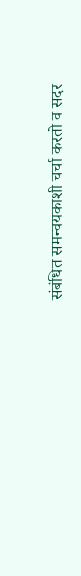संबंधित समन्वयकाशी चर्चा करतो व सदर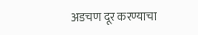अडचण दूर करण्याचा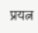प्रयत्न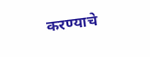करण्याचे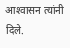आश्‍वासन त्यांनी दिले.